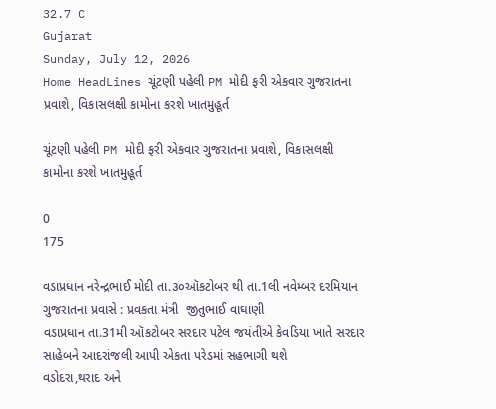32.7 C
Gujarat
Sunday, July 12, 2026
Home HeadLines ચૂંટણી પહેલી PM મોદી ફરી એકવાર ગુજરાતના પ્રવાશે, વિકાસલક્ષી કામોના કરશે ખાતમુહૂર્ત

ચૂંટણી પહેલી PM મોદી ફરી એકવાર ગુજરાતના પ્રવાશે, વિકાસલક્ષી કામોના કરશે ખાતમુહૂર્ત

0
175

વડાપ્રધાન નરેન્દ્રભાઈ મોદી તા.૩૦ઑકટોબર થી તા.1લી નવેમ્બર દરમિયાન ગુજરાતના પ્રવાસે : પ્રવકતા મંત્રી  જીતુભાઈ વાઘાણી
વડાપ્રધાન તા.31મી ઑકટોબર સરદાર પટેલ જયંતીએ કેવડિયા ખાતે સરદાર સાહેબને આદરાંજલી આપી એકતા પરેડમાં સહભાગી થશે
વડોદરા,થરાદ અને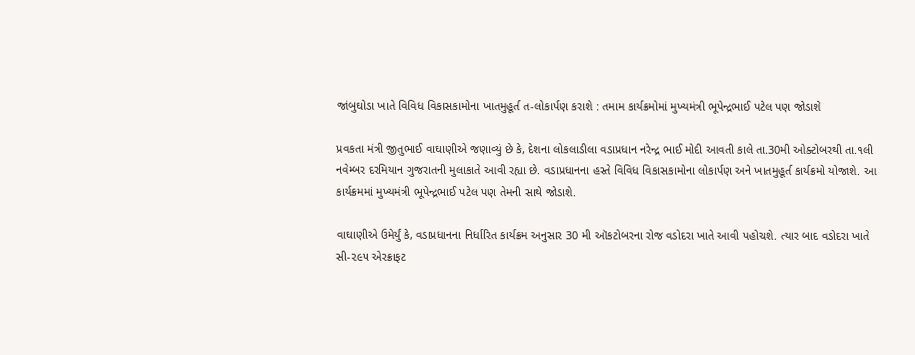જાંબુઘોડા ખાતે વિવિધ વિકાસકામોના ખાતમુહૂર્ત ત-લોકાર્પણ કરાશે : તમામ કાર્યક્રમોમાં મુખ્યમંત્રી ભૂપેન્દ્રભાઈ પટેલ પણ જોડાશે

પ્રવકતા મંત્રી જીતુભાઈ વાઘાણીએ જણાવ્યું છે કે, દેશના લોકલાડીલા વડાપ્રધાન નરેન્દ્ર ભાઈ મોદી આવતી કાલે તા.30મી ઓક્ટોબરથી તા.૧લી નવેમ્બર દરમિયાન ગુજરાતની મુલાકાતે આવી રહ્યા છે. વડાપ્રધાનના હસ્તે વિવિધ વિકાસકામોના લોકાર્પણ અને ખાતમુહૂર્ત કાર્યક્રમો યોજાશે. આ કાર્યક્રમમાં મુખ્યમંત્રી ભૂપેન્દ્રભાઈ પટેલ પણ તેમની સાથે જોડાશે.

વાઘાણીએ ઉમેર્યું કે, વડાપ્રધાનના નિર્ધારિત કાર્યક્રમ અનુસાર 30 મી ઑકટોબરના રોજ વડોદરા ખાતે આવી પહોચશે. ત્યાર બાદ વડોદરા ખાતે સી-૨૯૫ એરક્રાફટ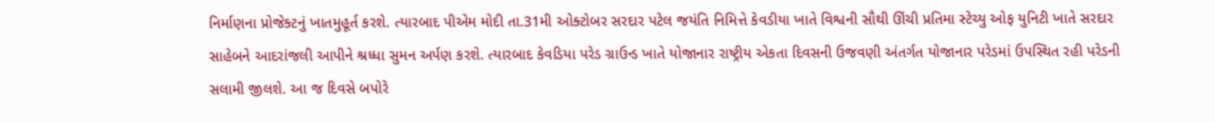નિર્માણના પ્રોજેક્ટનું ખાતમુહૂર્ત કરશે. ત્યારબાદ પીએમ મોદી તા.31મી ઓક્ટોબર સરદાર પટેલ જયંતિ નિમિત્તે કેવડીયા ખાતે વિશ્વની સૌથી ઊંચી પ્રતિમા સ્ટેચ્યુ ઓફ યુનિટી ખાતે સરદાર સાહેબને આદરાંજલી આપીને શ્રધ્ધા સુમન અર્પણ કરશે. ત્યારબાદ કેવડિયા પરેડ ગ્રાઉન્ડ ખાતે યોજાનાર રાષ્ટ્રીય એકતા દિવસની ઉજવણી અંતર્ગત યોજાનાર પરેડમાં ઉપસ્થિત રહી પરેડની સલામી જીલશે. આ જ દિવસે બપોરે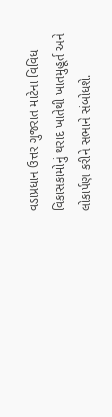વડાપ્રધાન ઉત્તર ગુજરાત માટેના વિવિધ વિકાસકામોનું થરાદ ખાતેથી ખાતમુહૂર્ત અને લોકાર્પણ કરીને સભાને સંબોધશે.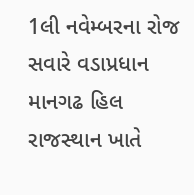1લી નવેમ્બરના રોજ સવારે વડાપ્રધાન માનગઢ હિલ રાજસ્થાન ખાતે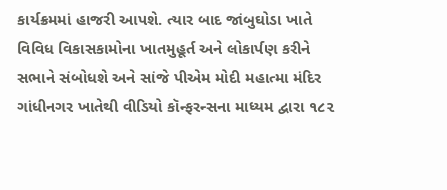કાર્યક્રમમાં હાજરી આપશે. ત્યાર બાદ જાંબુઘોડા ખાતે વિવિધ વિકાસકામોના ખાતમુહૂર્ત અને લોકાર્પણ કરીને સભાને સંબોધશે અને સાંજે પીએમ મોદી મહાત્મા મંદિર ગાંધીનગર ખાતેથી વીડિયો કૉન્ફરન્સના માધ્યમ દ્વારા ૧૮૨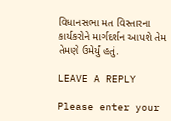વિધાનસભા મત વિસ્તારના કાર્યકરોને માર્ગદર્શન આપશે તેમ તેમણે ઉમેર્યું હતું.

LEAVE A REPLY

Please enter your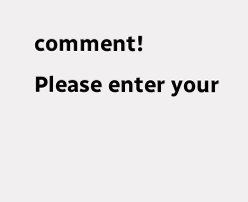comment!
Please enter your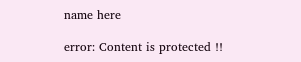name here

error: Content is protected !!